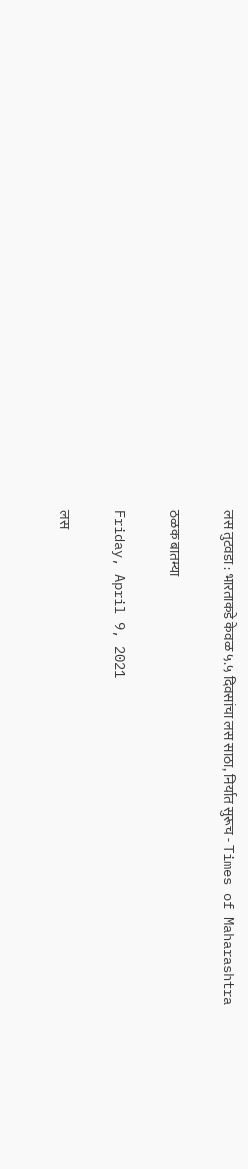लस तुटवडा : भारताकडे केवळ ५.५ दिवसांचा लस साठा, निर्यात सुरूच - Times of Maharashtra

ठळक बातम्या

Friday, April 9, 2021

लस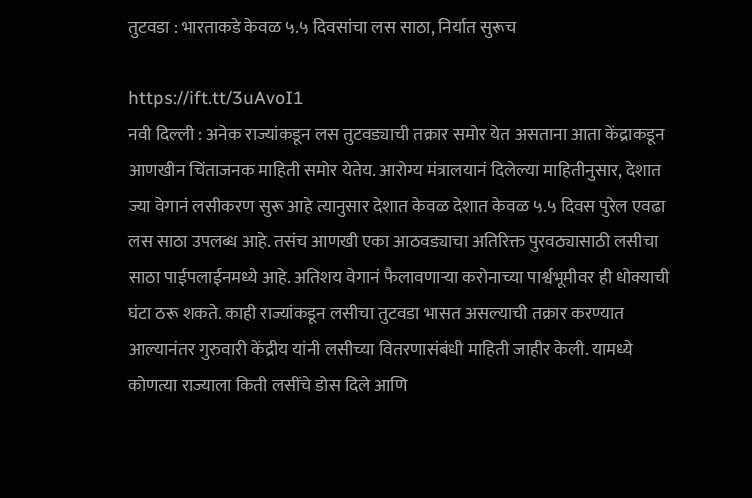तुटवडा : भारताकडे केवळ ५.५ दिवसांचा लस साठा, निर्यात सुरूच

https://ift.tt/3uAvoI1
नवी दिल्ली : अनेक राज्यांकडून लस तुटवड्याची तक्रार समोर येत असताना आता केंद्राकडून आणखीन चिंताजनक माहिती समोर येतेय. आरोग्य मंत्रालयानं दिलेल्या माहितीनुसार, देशात ज्या वेगानं लसीकरण सुरू आहे त्यानुसार देशात केवळ देशात केवळ ५.५ दिवस पुरेल एवढा लस साठा उपलब्ध आहे. तसंच आणखी एका आठवड्याचा अतिरिक्त पुरवठ्यासाठी लसीचा साठा पाईपलाईनमध्ये आहे. अतिशय वेगानं फैलावणाऱ्या करोनाच्या पार्श्वभूमीवर ही धोक्याची घंटा ठरू शकते. काही राज्यांकडून लसीचा तुटवडा भासत असल्याची तक्रार करण्यात आल्यानंतर गुरुवारी केंद्रीय यांनी लसीच्या वितरणासंबंधी माहिती जाहीर केली. यामध्ये कोणत्या राज्याला किती लसींचे डोस दिले आणि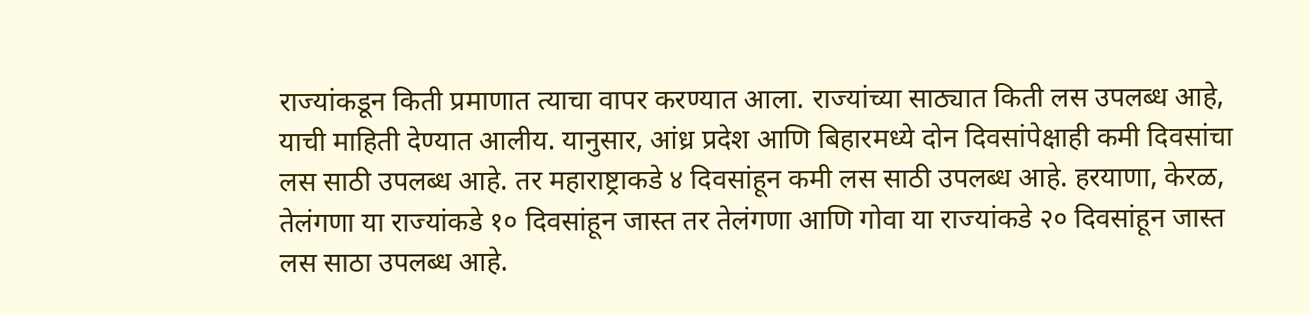राज्यांकडून किती प्रमाणात त्याचा वापर करण्यात आला. राज्यांच्या साठ्यात किती लस उपलब्ध आहे, याची माहिती देण्यात आलीय. यानुसार, आंध्र प्रदेश आणि बिहारमध्ये दोन दिवसांपेक्षाही कमी दिवसांचा लस साठी उपलब्ध आहे. तर महाराष्ट्राकडे ४ दिवसांहून कमी लस साठी उपलब्ध आहे. हरयाणा, केरळ, तेलंगणा या राज्यांकडे १० दिवसांहून जास्त तर तेलंगणा आणि गोवा या राज्यांकडे २० दिवसांहून जास्त लस साठा उपलब्ध आहे.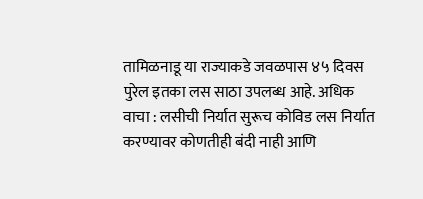तामिळनाडू या राज्याकडे जवळपास ४५ दिवस पुरेल इतका लस साठा उपलब्ध आहे. अधिक वाचा : लसीची निर्यात सुरूच कोविड लस निर्यात करण्यावर कोणतीही बंदी नाही आणि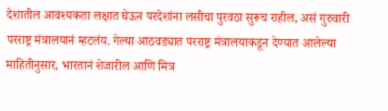देशातील आवश्यकता लक्षात घेऊन परदेशांना लसीचा पुरवठा सुरूच राहील, असं गुरुवारी परराष्ट्र मंत्रालयानं म्हटलंय. गेल्या आठवड्यात परराष्ट्र मंत्रालयाकडून देण्यात आलेल्या माहितीनुसार, भारतानं शेजारील आणि मित्र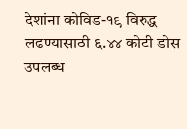देशांना कोविड-१९ विरुद्ध लढण्यासाठी ६.४४ कोटी डोस उपलब्ध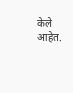केले आहेत.